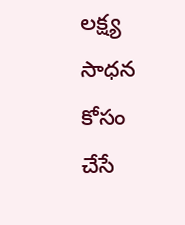లక్ష్య సాధన కోసం చేసే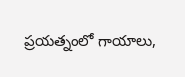ప్రయత్నంలో గాయాలు,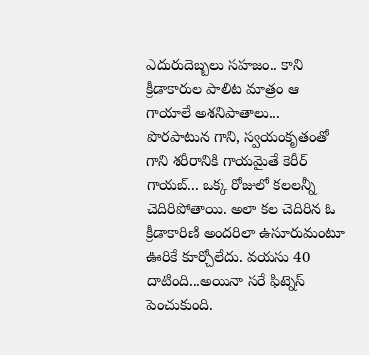ఎదురుదెబ్బలు సహజం.. కాని క్రీడాకారుల పాలిట మాత్రం ఆ గాయాలే అశనిపాతాలు... పొరపాటున గాని, స్వయంకృతంతో గాని శరీరానికి గాయమైతే కెరీర్ గాయబ్... ఒక్క రోజులో కలలన్నీ చెదిరిపోతాయి. అలా కల చెదిరిన ఓ క్రీడాకారిణి అందరిలా ఉసూరుమంటూ ఊరికే కూర్చోలేదు. వయసు 40 దాటింది...అయినా సరే ఫిట్నెస్ పెంచుకుంది.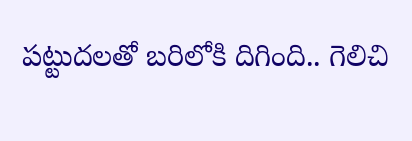పట్టుదలతో బరిలోకి దిగింది.. గెలిచి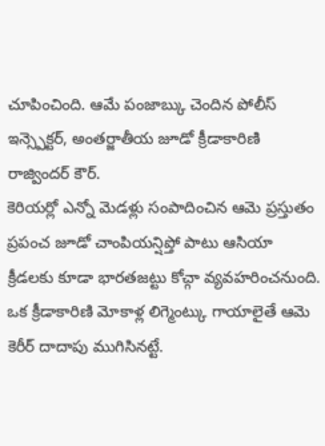చూపించింది. ఆమే పంజాబ్కు చెందిన పోలీస్ ఇన్స్పెక్టర్, అంతర్జాతీయ జూడో క్రీడాకారిణి రాజ్విందర్ కౌర్.
కెరియర్లో ఎన్నో మెడళ్లు సంపాదించిన ఆమె ప్రస్తుతం ప్రపంచ జూడో చాంపియన్షిప్తో పాటు ఆసియా క్రీడలకు కూడా భారతజట్టు కోచ్గా వ్యవహరించనుంది.
ఒక క్రీడాకారిణి మోకాళ్ల లిగ్మెంట్కు గాయాలైతే ఆమె కెరీర్ దాదాపు ముగిసినట్టే.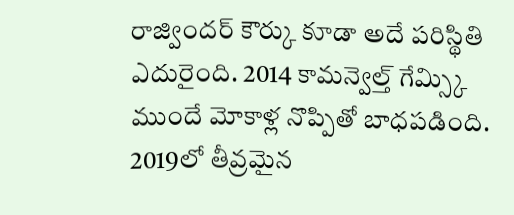రాజ్విందర్ కౌర్కు కూడా అదే పరిస్థితి ఎదురైంది. 2014 కామన్వెల్త్ గేమ్స్కి ముందే మోకాళ్ల నొప్పితో బాధపడింది. 2019లో తీవ్రమైన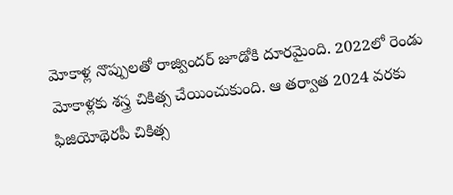మోకాళ్ల నొప్పులతో రాజ్విందర్ జూడోకి దూరమైంది. 2022లో రెండు మోకాళ్లకు శస్త్ర చికిత్స చేయించుకుంది. ఆ తర్వాత 2024 వరకు ఫిజియోథెరపీ చికిత్స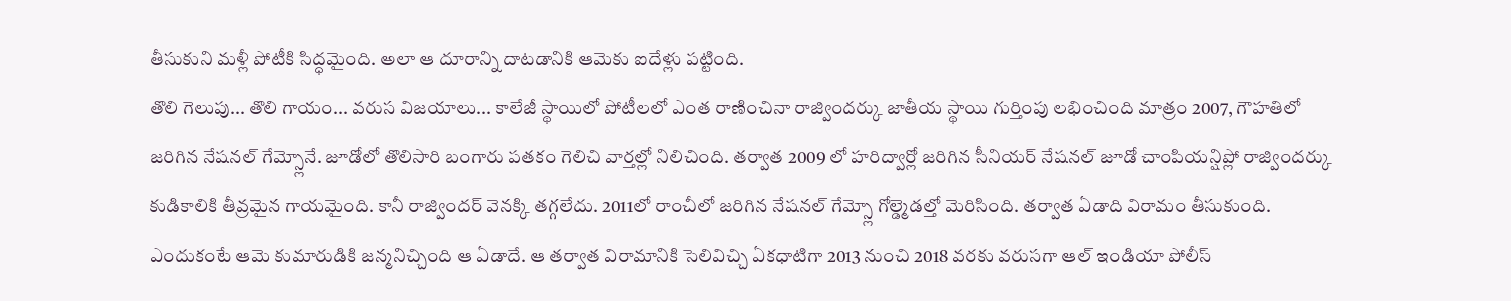తీసుకుని మళ్లీ పోటీకి సిద్ధమైంది. అలా ఆ దూరాన్ని దాటడానికి ఆమెకు ఐదేళ్లు పట్టింది.
తొలి గెలుపు... తొలి గాయం... వరుస విజయాలు... కాలేజీ స్థాయిలో పోటీలలో ఎంత రాణించినా రాజ్విందర్కు జాతీయ స్థాయి గుర్తింపు లభించింది మాత్రం 2007, గౌహతిలో జరిగిన నేషనల్ గేమ్స్లోనే. జూడోలో తొలిసారి బంగారు పతకం గెలిచి వార్తల్లో నిలిచింది. తర్వాత 2009 లో హరిద్వార్లో జరిగిన సీనియర్ నేషనల్ జూడో చాంపియన్షిప్లో రాజ్విందర్కు కుడికాలికి తీవ్రమైన గాయమైంది. కానీ రాజ్విందర్ వెనక్కి తగ్గలేదు. 2011లో రాంచీలో జరిగిన నేషనల్ గేమ్స్లో గోల్డ్మెడల్తో మెరిసింది. తర్వాత ఏడాది విరామం తీసుకుంది. ఎందుకంటే ఆమె కుమారుడికి జన్మనిచ్చింది ఆ ఏడాదే. ఆ తర్వాత విరామానికి సెలివిచ్చి ఏకధాటిగా 2013 నుంచి 2018 వరకు వరుసగా ఆల్ ఇండియా పోలీస్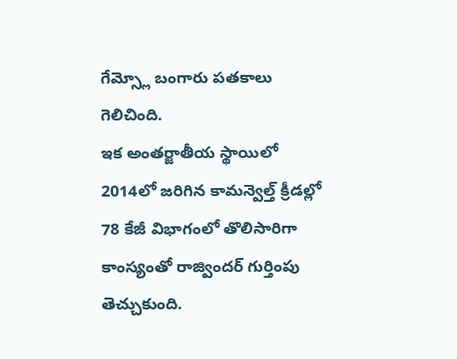గేమ్స్లో బంగారు పతకాలు గెలిచింది.
ఇక అంతర్జాతీయ స్థాయిలో 2014లో జరిగిన కామన్వెల్త్ క్రీడల్లో 78 కేజీ విభాగంలో తొలిసారిగా కాంస్యంతో రాజ్విందర్ గుర్తింపు తెచ్చుకుంది.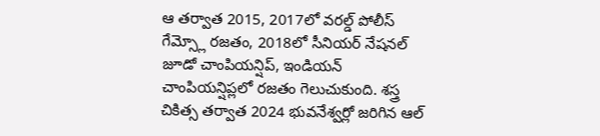ఆ తర్వాత 2015, 2017లో వరల్డ్ పోలీస్ గేమ్స్లో రజతం, 2018లో సీనియర్ నేషనల్ జూడో చాంపియన్షిప్, ఇండియన్ చాంపియన్షిప్లలో రజతం గెలుచుకుంది. శస్త్ర చికిత్స తర్వాత 2024 భువనేశ్వర్లో జరిగిన ఆల్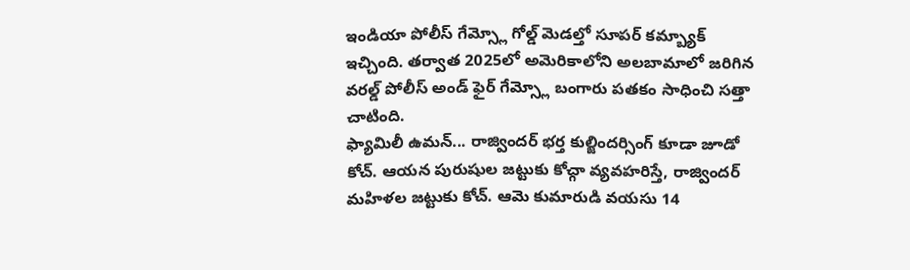ఇండియా పోలీస్ గేమ్స్లో గోల్డ్ మెడల్తో సూపర్ కమ్బ్యాక్ ఇచ్చింది. తర్వాత 2025లో అమెరికాలోని అలబామాలో జరిగిన వరల్డ్ పోలీస్ అండ్ ఫైర్ గేమ్స్లో బంగారు పతకం సాధించి సత్తా చాటింది.
ఫ్యామిలీ ఉమన్... రాజ్విందర్ భర్త కుల్జిందర్సింగ్ కూడా జూడో కోచ్. ఆయన పురుషుల జట్టుకు కోచ్గా వ్యవహరిస్తే, రాజ్విందర్ మహిళల జట్టుకు కోచ్. ఆమె కుమారుడి వయసు 14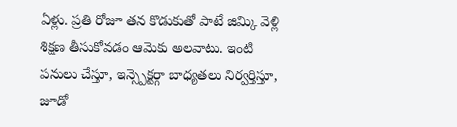ఏళ్లు. ప్రతి రోజూ తన కొడుకుతో పాటే జిమ్కి వెళ్లి శిక్షణ తీసుకోవడం ఆమెకు అలవాటు. ఇంటి పనులు చేస్తూ, ఇన్స్పెక్టర్గా బాధ్యతలు నిర్వర్తిస్తూ, జూడో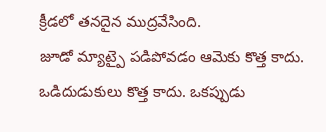క్రీడలో తనదైన ముద్రవేసింది.
జూడో మ్యాట్పై పడిపోవడం ఆమెకు కొత్త కాదు. ఒడిదుడుకులు కొత్త కాదు. ఒకప్పుడు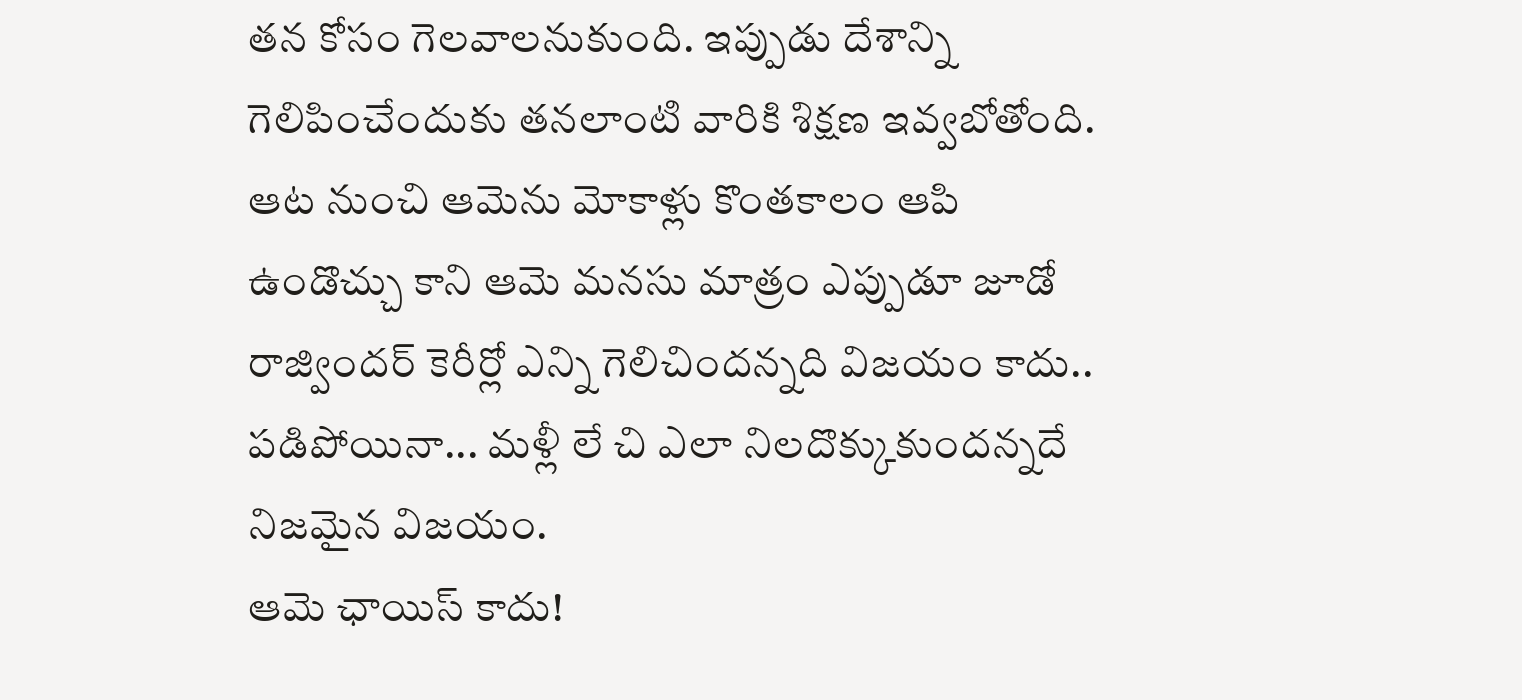తన కోసం గెలవాలనుకుంది. ఇప్పుడు దేశాన్ని గెలిపించేందుకు తనలాంటి వారికి శిక్షణ ఇవ్వబోతోంది. ఆట నుంచి ఆమెను మోకాళ్లు కొంతకాలం ఆపి ఉండొచ్చు కాని ఆమె మనసు మాత్రం ఎప్పుడూ జూడో రాజ్విందర్ కెరీర్లో ఎన్ని గెలిచిందన్నది విజయం కాదు.. పడిపోయినా... మళ్లీ లే చి ఎలా నిలదొక్కుకుందన్నదే నిజమైన విజయం.
ఆమె ఛాయిస్ కాదు!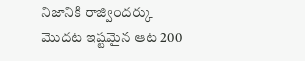నిజానికి రాజ్విందర్కు మొదట ఇష్టమైన ఆట 200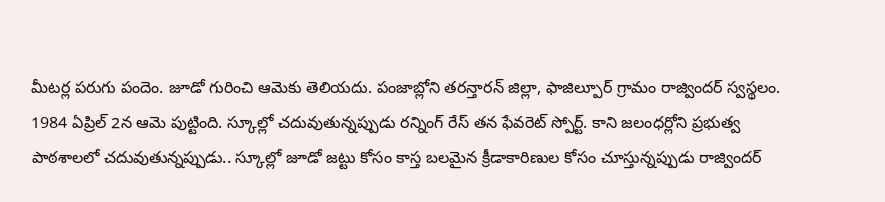మీటర్ల పరుగు పందెం. జూడో గురించి ఆమెకు తెలియదు. పంజాబ్లోని తరన్తారన్ జిల్లా, ఫాజిల్పూర్ గ్రామం రాజ్విందర్ స్వస్థలం. 1984 ఏప్రిల్ 2న ఆమె పుట్టింది. స్కూల్లో చదువుతున్నప్పుడు రన్నింగ్ రేస్ తన ఫేవరెట్ స్పోర్ట్. కాని జలంధర్లోని ప్రభుత్వ పాఠశాలలో చదువుతున్నప్పుడు.. స్కూల్లో జూడో జట్టు కోసం కాస్త బలమైన క్రీడాకారిణుల కోసం చూస్తున్నప్పుడు రాజ్విందర్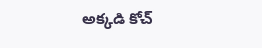అక్కడి కోచ్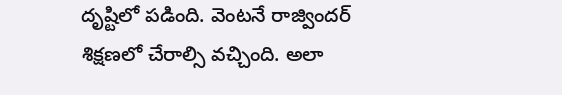దృష్టిలో పడింది. వెంటనే రాజ్విందర్ శిక్షణలో చేరాల్సి వచ్చింది. అలా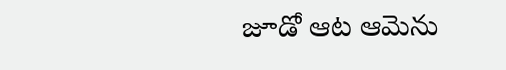జూడో ఆట ఆమెను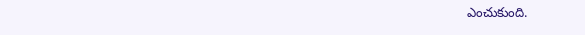ఎంచుకుంది.